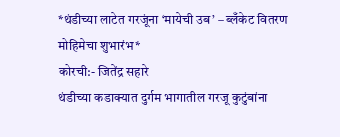*थंडीच्या लाटेत गरजूंना ‘मायेची उब’ – ब्लँकेट वितरण मोहिमेचा शुभारंभ*
कोरची:- जितेंद्र सहारे
थंडीच्या कडाक्यात दुर्गम भागातील गरजू कुटुंबांना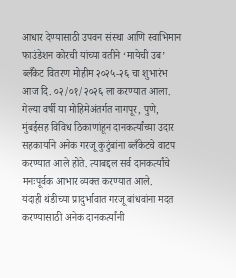आधार देण्यासाठी उपवन संस्था आणि स्वाभिमान फाउंडेशन कोरची यांच्या वतीने ‘मायेची उब’ ब्लँकेट वितरण मोहीम २०२५-२६ चा शुभारंभ आज दि. ०२/०१/२०२६ ला करण्यात आला. गेल्या वर्षी या मोहिमेअंतर्गत नागपूर, पुणे, मुंबईसह विविध ठिकाणांहून दानकर्त्यांच्या उदार सहकार्याने अनेक गरजू कुटुंबांना ब्लँकेटचे वाटप करण्यात आले होते. त्याबद्दल सर्व दानकर्त्यांचे मनःपूर्वक आभार व्यक्त करण्यात आले.
यंदाही थंडीच्या प्रादुर्भावात गरजू बांधवांना मदत करण्यासाठी अनेक दानकर्त्यांनी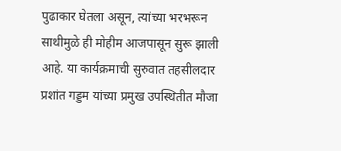पुढाकार घेतला असून, त्यांच्या भरभरून साथीमुळे ही मोहीम आजपासून सुरू झाली आहे. या कार्यक्रमाची सुरुवात तहसीलदार प्रशांत गड्डम यांच्या प्रमुख उपस्थितीत मौजा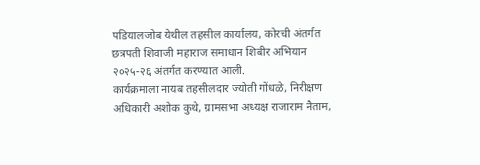पडियालजोब येथील तहसील कार्यालय, कोरची अंतर्गत छत्रपती शिवाजी महाराज समाधान शिबीर अभियान २०२५-२६ अंतर्गत करण्यात आली.
कार्यक्रमाला नायब तहसीलदार ज्योती गोंधळे, निरीक्षण अधिकारी अशोक कुथे, ग्रामसभा अध्यक्ष राजाराम नैताम,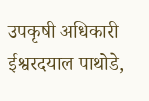उपकृषी अधिकारी ईश्वरदयाल पाथोडे,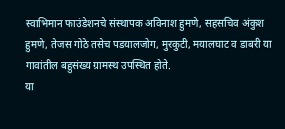स्वाभिमान फाउंडेशनचे संस्थापक अविनाश हुमणे, सहसचिव अंकुश हुमणे, तेजस गोठे तसेच पडयालजोग, मुरकुटी, मयालघाट व डाबरी या गावांतील बहुसंख्य ग्रामस्थ उपस्थित होते.
या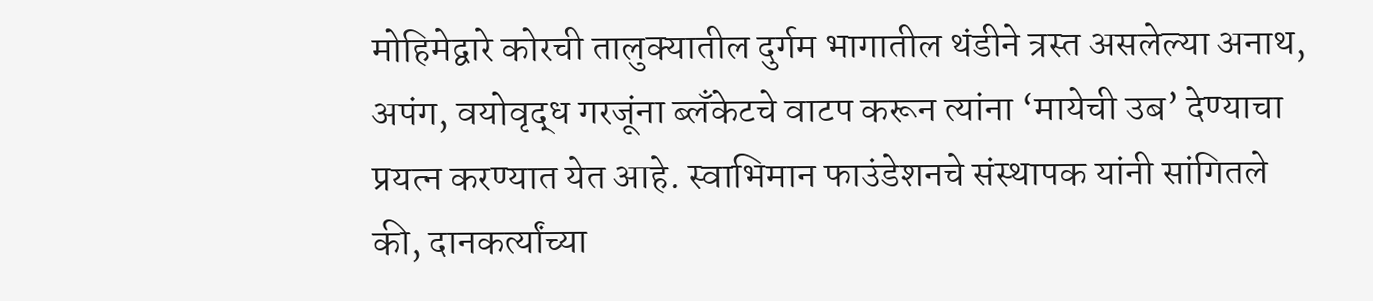मोहिमेद्वारे कोरची तालुक्यातील दुर्गम भागातील थंडीने त्रस्त असलेल्या अनाथ, अपंग, वयोवृद्ध गरजूंना ब्लँकेटचे वाटप करून त्यांना ‘मायेची उब’ देण्याचा प्रयत्न करण्यात येत आहे. स्वाभिमान फाउंडेशनचे संस्थापक यांनी सांगितले की, दानकर्त्यांच्या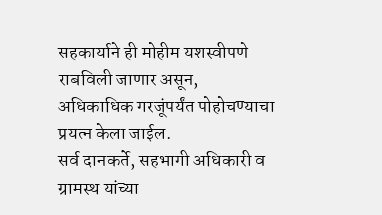सहकार्याने ही मोहीम यशस्वीपणे राबविली जाणार असून, अधिकाधिक गरजूंपर्यंत पोहोचण्याचा प्रयत्न केला जाईल.
सर्व दानकर्ते, सहभागी अधिकारी व ग्रामस्थ यांच्या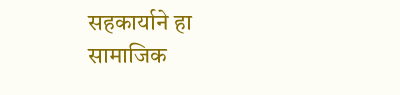सहकार्याने हा सामाजिक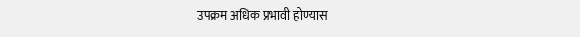उपक्रम अधिक प्रभावी होण्यास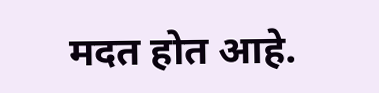मदत होत आहे.